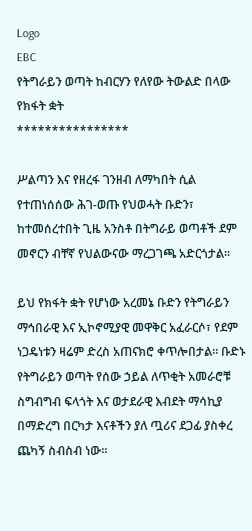Logo
EBC
የትግራይን ወጣት ከብርሃን የለየው ትውልድ በላው የክፋት ቋት
****************

ሥልጣን እና የዘረፋ ገንዘብ ለማካበት ሲል የተጠነሰሰው ሕገ-ወጡ የህወሓት ቡድን፣ ከተመሰረተበት ጊዜ አንስቶ በትግራይ ወጣቶች ደም መኖርን ብቸኛ የህልውናው ማረጋገጫ አድርጎታል።

ይህ የክፋት ቋት የሆነው አረመኔ ቡድን የትግራይን ማኅበራዊ እና ኢኮኖሚያዊ መዋቅር አፈራርሶ፣ የደም ነጋዴነቱን ዛሬም ድረስ አጠናክሮ ቀጥሎበታል። ቡድኑ የትግራይን ወጣት የሰው ኃይል ለጥቂት አመራሮቹ ስግብግብ ፍላጎት እና ወታደራዊ እብደት ማሳኪያ በማድረግ በርካታ እናቶችን ያለ ጧሪና ደጋፊ ያስቀረ ጨካኝ ስብስብ ነው።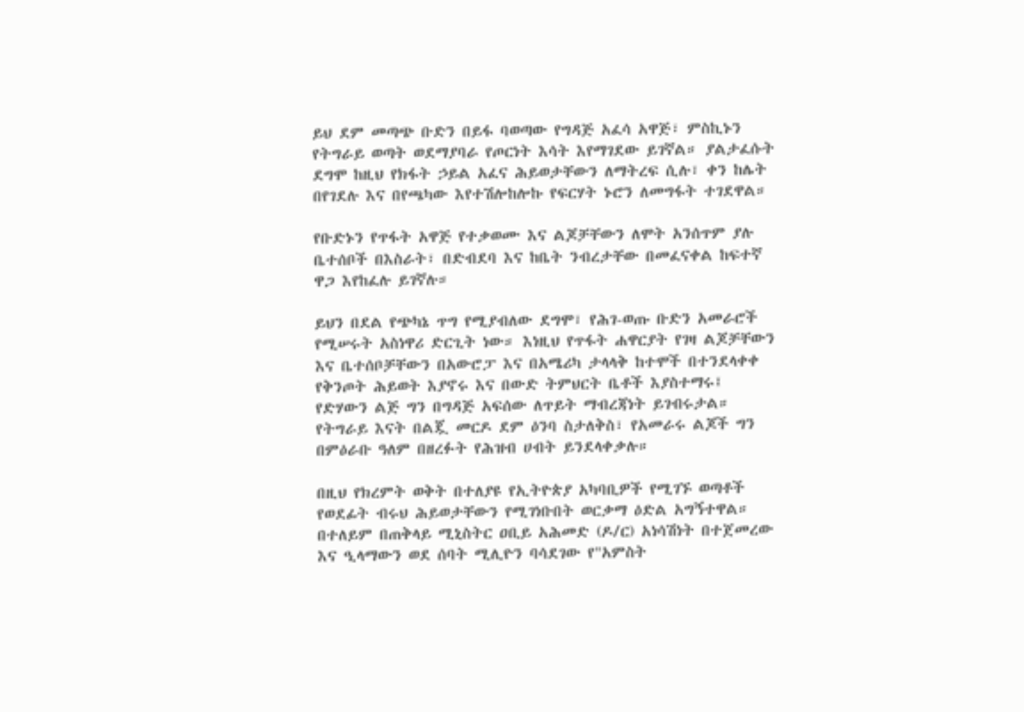ይህ ደም መጣጭ ቡድን በይፋ ባወጣው የግዳጅ አፈሳ አዋጅ፣ ምስኪኑን የትግራይ ወጣት ወደማያባራ የጦርነት እሳት እየማገደው ይገኛል። ያልታፈሱት ደግሞ ከዚህ የክፋት ኃይል አፈና ሕይወታቸውን ለማትረፍ ሲሉ፣ ቀን ከሌት በየገደሉ እና በየጫካው እየተሽሎከሎኩ የፍርሃት ኑሮን ለመግፋት ተገደዋል።

የቡድኑን የጥፋት አዋጅ የተቃወሙ እና ልጆቻቸውን ለሞት አንሰጥም ያሉ ቤተሰቦች በእስራት፣ በድብደባ እና ከቤት ንብረታቸው በመፈናቀል ከፍተኛ ዋጋ እየከፈሉ ይገኛሉ።

ይህን በደል የጭካኔ ጥግ የሚያብለው ደግሞ፣ የሕገ-ወጡ ቡድን አመራሮች የሚሠሩት አስነዋሪ ድርጊት ነው። እነዚህ የጥፋት ሐዋርያት የገዛ ልጆቻቸውን እና ቤተሰቦቻቸውን በአውሮፓ እና በአሜሪካ ታላላቅ ከተሞች በተንደላቀቀ የቅንጦት ሕይወት እያኖሩ እና በውድ ትምህርት ቤቶች እያስተማሩ፤ የድሃውን ልጅ ግን በግዳጅ አፍሰው ለጥይት ማብረጃነት ይገብሩታል። የትግራይ እናት በልጇ መርዶ ደም ዕንባ ስታለቅስ፣ የአመራሩ ልጆች ግን በምዕራቡ ዓለም በዘረፉት የሕዝብ ሀብት ይንደላቀቃሉ።

በዚህ የክረምት ወቅት በተለያዩ የኢትዮጵያ አካባቢዎች የሚገኙ ወጣቶች የወደፊት ብሩህ ሕይወታቸውን የሚገነቡበት ወርቃማ ዕድል አግኝተዋል። በተለይም በጠቅላይ ሚኒስትር ዐቢይ አሕመድ (ዶ/ር) አነሳሽነት በተጀመረው እና ዒላማውን ወደ ሰባት ሚሊዮን ባሳደገው የ"አምስት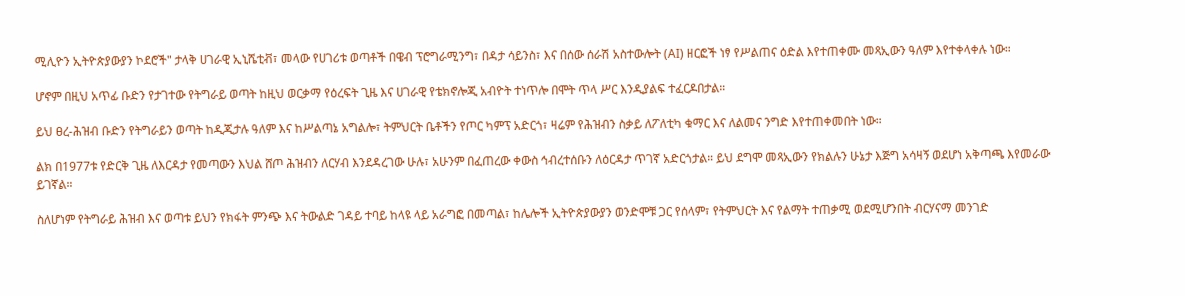ሚሊዮን ኢትዮጵያውያን ኮደሮች" ታላቅ ሀገራዊ ኢኒሼቲቭ፣ መላው የሀገሪቱ ወጣቶች በዌብ ፕሮግራሚንግ፣ በዳታ ሳይንስ፣ እና በሰው ሰራሽ አስተውሎት (AI) ዘርፎች ነፃ የሥልጠና ዕድል እየተጠቀሙ መጻኢውን ዓለም እየተቀላቀሉ ነው።

ሆኖም በዚህ አጥፊ ቡድን የታገተው የትግራይ ወጣት ከዚህ ወርቃማ የዕረፍት ጊዜ እና ሀገራዊ የቴክኖሎጂ አብዮት ተነጥሎ በሞት ጥላ ሥር እንዲያልፍ ተፈርዶበታል።

ይህ ፀረ-ሕዝብ ቡድን የትግራይን ወጣት ከዲጂታሉ ዓለም እና ከሥልጣኔ አግልሎ፣ ትምህርት ቤቶችን የጦር ካምፕ አድርጎ፣ ዛሬም የሕዝብን ስቃይ ለፖለቲካ ቁማር እና ለልመና ንግድ እየተጠቀመበት ነው።

ልክ በ1977ቱ የድርቅ ጊዜ ለእርዳታ የመጣውን እህል ሸጦ ሕዝብን ለርሃብ እንደዳረገው ሁሉ፣ አሁንም በፈጠረው ቀውስ ኅብረተሰቡን ለዕርዳታ ጥገኛ አድርጎታል። ይህ ደግሞ መጻኢውን የክልሉን ሁኔታ እጅግ አሳዛኝ ወደሆነ አቅጣጫ እየመራው ይገኛል።

ስለሆነም የትግራይ ሕዝብ እና ወጣቱ ይህን የክፋት ምንጭ እና ትውልድ ገዳይ ተባይ ከላዩ ላይ አራግፎ በመጣል፣ ከሌሎች ኢትዮጵያውያን ወንድሞቹ ጋር የሰላም፣ የትምህርት እና የልማት ተጠቃሚ ወደሚሆንበት ብርሃናማ መንገድ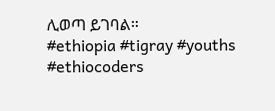ሊወጣ ይገባል።
#ethiopia #tigray #youths #ethiocoders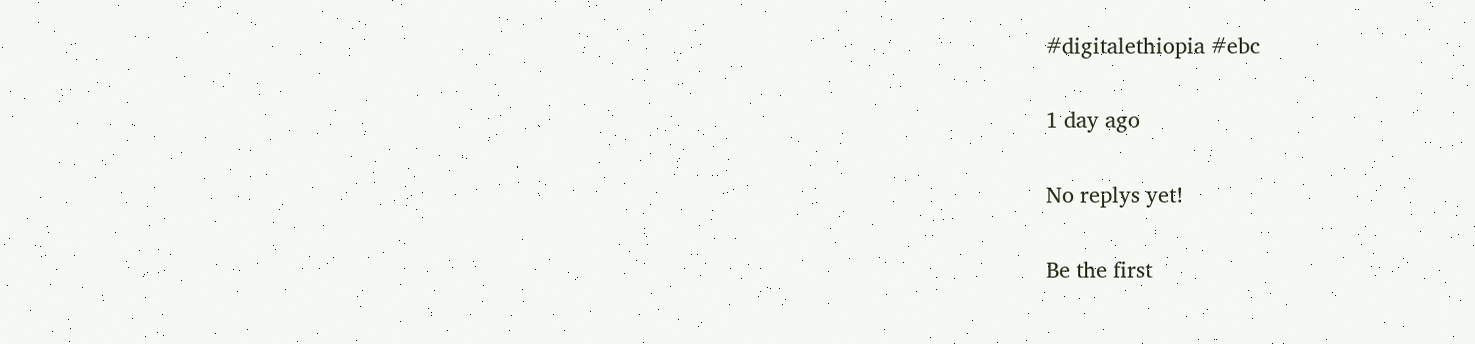#digitalethiopia #ebc

1 day ago

No replys yet!

Be the first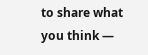to share what you think —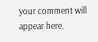your comment will appear here.